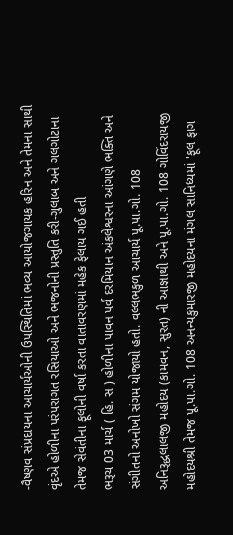-વૈષ્ણવ સંપ્રદાયના આચાર્યઓની ઉપસ્થિતિમાં ભવ્ય આયોજગાયક હરિન અને તેમના સાથી વૃંદએ હોળીના પરંપરાગત રસિયાઓ અને ભજનોની પ્રસ્તુતિ કરી-ગુલાબ અને ગલગોટાના તેમજ સેવંતીના ફૂલોની વર્ષા કરતા વાતાવરણમાં મહેક ફેલાય ગઈ હતી
ભરૂચ 03 માર્ચ ( હિ. સ ) હોળીના પાવન પર્વ દરમિયાન અંકલેશ્વરના આંગણે ભક્તિ અને સંગીતનો અનોખો સંગમ યોજાયો હતો. વલ્લભકુળ આચાર્ય પૂ.પા.ગો. 108 અનિરૂદ્ધલાલજી મહોદય (કામવન, સુરત) ની આજ્ઞાથી અને પૂ.પા.ગો. 108 ગોવિંદરાયજી મહોદયશ્રી તેમજ પૂ.પા.ગો. 108 અનન્યકુમારજી મહોદયના મંગલ સાનિધ્યમાં 'ફૂલ ફાગ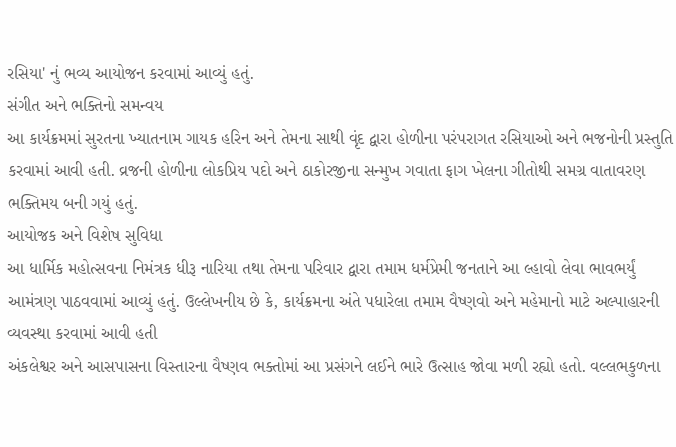રસિયા' નું ભવ્ય આયોજન કરવામાં આવ્યું હતું.
સંગીત અને ભક્તિનો સમન્વય
આ કાર્યક્રમમાં સુરતના ખ્યાતનામ ગાયક હરિન અને તેમના સાથી વૃંદ દ્વારા હોળીના પરંપરાગત રસિયાઓ અને ભજનોની પ્રસ્તુતિ કરવામાં આવી હતી. વ્રજની હોળીના લોકપ્રિય પદો અને ઠાકોરજીના સન્મુખ ગવાતા ફાગ ખેલના ગીતોથી સમગ્ર વાતાવરણ ભક્તિમય બની ગયું હતું.
આયોજક અને વિશેષ સુવિધા
આ ધાર્મિક મહોત્સવના નિમંત્રક ધીરૂ નારિયા તથા તેમના પરિવાર દ્વારા તમામ ધર્મપ્રેમી જનતાને આ લ્હાવો લેવા ભાવભર્યું આમંત્રણ પાઠવવામાં આવ્યું હતું. ઉલ્લેખનીય છે કે, કાર્યક્રમના અંતે પધારેલા તમામ વૈષ્ણવો અને મહેમાનો માટે અલ્પાહારની વ્યવસ્થા કરવામાં આવી હતી
અંકલેશ્વર અને આસપાસના વિસ્તારના વૈષ્ણવ ભક્તોમાં આ પ્રસંગને લઈને ભારે ઉત્સાહ જોવા મળી રહ્યો હતો. વલ્લભકુળના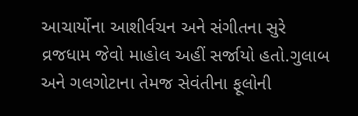આચાર્યોના આશીર્વચન અને સંગીતના સુરે વ્રજધામ જેવો માહોલ અહીં સર્જાયો હતો.ગુલાબ અને ગલગોટાના તેમજ સેવંતીના ફૂલોની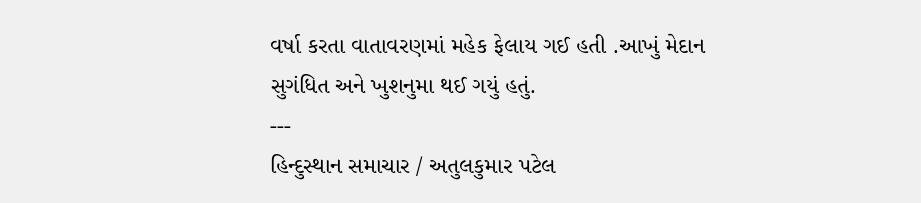વર્ષા કરતા વાતાવરણમાં મહેક ફેલાય ગઈ હતી .આખું મેદાન સુગંધિત અને ખુશનુમા થઈ ગયું હતું.
---
હિન્દુસ્થાન સમાચાર / અતુલકુમાર પટેલ